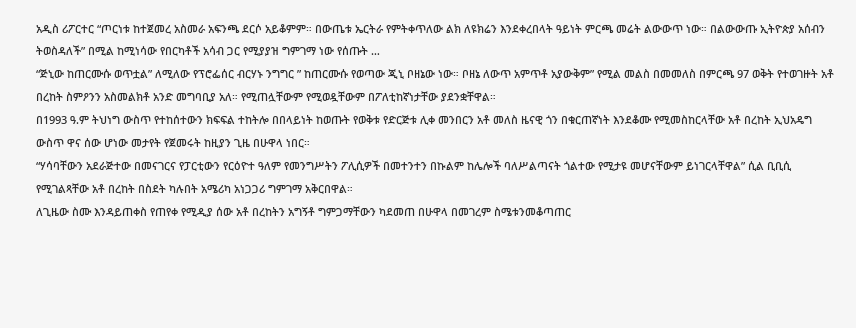አዲስ ሪፖርተር “ጦርነቱ ከተጀመረ አስመራ አፍንጫ ደርሶ አይቆምም። በውጤቱ ኤርትራ የምትቀጥለው ልክ ለዩክሬን እንደቀረበላት ዓይነት ምርጫ መሬት ልውውጥ ነው። በልውውጡ ኢትዮጵያ አሰብን ትወስዳለች” በሚል ከሚነሳው የበርካቶች አሳብ ጋር የሚያያዝ ግምገማ ነው የሰጡት …
“ጅኒው ከጠርሙሱ ወጥቷል” ለሚለው የፕሮፌሰር ብርሃኑ ንግግር ” ከጠርሙሱ የወጣው ጂኒ ቦዘኔው ነው። ቦዘኔ ለውጥ አምጥቶ አያውቅም” የሚል መልስ በመመለስ በምርጫ 97 ወቅት የተወገዙት አቶ በረከት ስምዖንን አስመልክቶ አንድ መግባቢያ አለ። የሚጠሏቸውም የሚወዷቸውም በፖለቲከኛነታቸው ያደንቋቸዋል።
በ1993 ዓ.ም ትህነግ ውስጥ የተከሰተውን ክፍፍል ተከትሎ በበላይነት ከወጡት የወቅቱ የድርጅቱ ሊቀ መንበርን አቶ መለስ ዜናዊ ጎን በቁርጠኛነት እንደቆሙ የሚመስከርላቸው አቶ በረከት ኢህአዴግ ውስጥ ዋና ሰው ሆነው መታየት የጀመሩት ከዚያን ጊዜ በሁዋላ ነበር።
“ሃሳባቸውን አደራጅተው በመናገርና የፓርቲውን የርዕዮተ ዓለም የመንግሥትን ፖሊሲዎች በመተንተን በኩልም ከሌሎች ባለሥልጣናት ጎልተው የሚታዩ መሆናቸውም ይነገርላቸዋል” ሲል ቢቢሲ የሚገልጻቸው አቶ በረከት በስደት ካሉበት አሜሪካ አነጋጋሪ ግምገማ አቅርበዋል።
ለጊዜው ስሙ እንዳይጠቀስ የጠየቀ የሚዲያ ሰው አቶ በረከትን አግኝቶ ግምጋማቸውን ካደመጠ በሁዋላ በመገረም ስሜቱንመቆጣጠር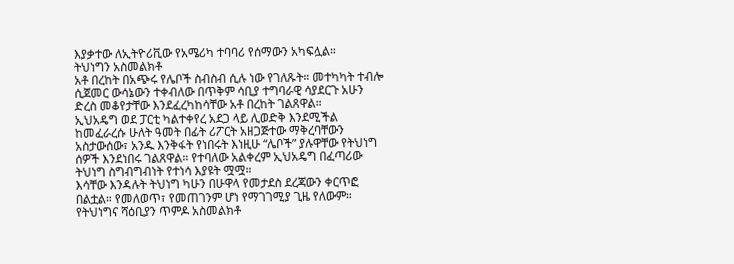እያቃተው ለኢትዮሪቪው የአሜሪካ ተባባሪ የሰማውን አካፍሏል።
ትህነግን አስመልክቶ
አቶ በረከት በአጭሩ የሌቦች ስብስብ ሲሉ ነው የገለጹት። መተካካት ተብሎ ሲጀመር ውሳኔውን ተቀብለው በጥቅም ሳቢያ ተግባራዊ ሳያደርጉ አሁን ድረስ መቆየታቸው እንደፈረካከሳቸው አቶ በረከት ገልጸዋል።
ኢህአዴግ ወደ ፓርቲ ካልተቀየረ አደጋ ላይ ሊወድቅ እንደሚችል ከመፈራረሱ ሁለት ዓመት በፊት ሪፖርት አዘጋጅተው ማቅረባቸውን አስታውሰው፣ አንዱ እንቅፋት የነበሩት እነዚሁ “ሌቦች” ያሉዋቸው የትህነግ ሰዎች እንደነበሩ ገልጸዋል። የተባለው አልቀረም ኢህአዴግ በፈጣሪው ትህነግ ስግብግብነት የተነሳ እያዩት ሟሟ።
እሳቸው እንዳሉት ትህነግ ካሁን በሁዋላ የመታደስ ደረጃውን ቀርጥፎ በልቷል። የመለወጥ፣ የመጠገንም ሆነ የማገገሚያ ጊዜ የለውም።
የትህነግና ሻዕቢያን ጥምዶ አስመልክቶ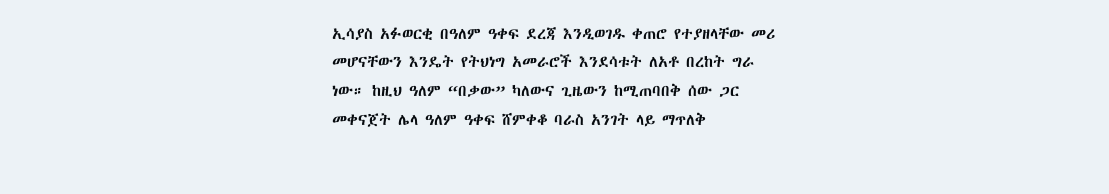ኢሳያስ አፉወርቂ በዓለም ዓቀፍ ደረጃ እንዲወገዱ ቀጠሮ የተያዘላቸው መሪ መሆናቸውን እንዴት የትህነግ አመራሮች እንደሳቱት ለአቶ በረከት ግራ ነው። ከዚህ ዓለም “በቃው” ካለውና ጊዜውን ከሚጠባበቅ ሰው ጋር መቀናጀት ሌላ ዓለም ዓቀፍ ሸምቀቆ ባራስ አንገት ላይ ማጥለቅ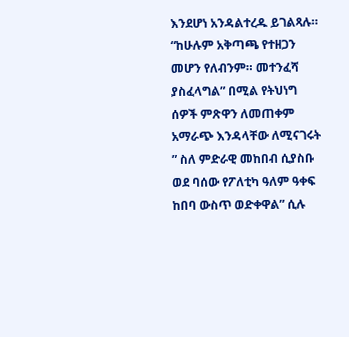እንደሆነ አንዳልተረዱ ይገልጻሉ።
“ከሁሉም አቅጣጫ የተዘጋን መሆን የለብንም። መተንፈሻ ያስፈላግል” በሚል የትህነግ ሰዎች ምጽዋን ለመጠቀም አማራጭ እንዳላቸው ለሚናገሩት ” ስለ ምድራዊ መከበብ ሲያስቡ ወደ ባሰው የፖለቲካ ዓለም ዓቀፍ ከበባ ውስጥ ወድቀዋል” ሲሉ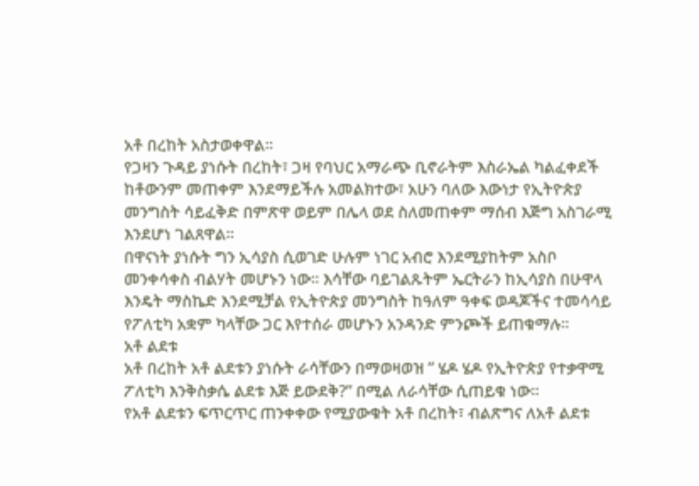አቶ በረከት አስታወቀዋል።
የጋዛን ጉዳይ ያነሱት በረከት፣ ጋዛ የባህር አማራጭ ቢኖራትም እስራኤል ካልፈቀደች ከቶውንም መጠቀም እንደማይችሉ አመልክተው፣ አሁን ባለው እውነታ የኢትዮጵያ መንግስት ሳይፈቅድ በምጽዋ ወይም በሌላ ወደ ስለመጠቀም ማሰብ እጅግ አስገራሚ እንደሆነ ገልጸዋል።
በዋናነት ያነሱት ግን ኢሳያስ ሲወገድ ሁሉም ነገር አብሮ እንደሚያከትም አስቦ መንቀሳቀስ ብልሃት መሆኑን ነው። እሳቸው ባይገልጹትም ኤርትራን ከኢሳያስ በሁዋላ እንዴት ማስኬድ እንደሚቻል የኢትዮጵያ መንግስት ከዓለም ዓቀፍ ወዳጆችና ተመሳሳይ የፖለቲካ አቋም ካላቸው ጋር እየተሰራ መሆኑን አንዳንድ ምንጮች ይጠቁማሉ።
አቶ ልደቱ
አቶ በረከት አቶ ልደቱን ያነሱት ራሳቸውን በማወዛወዝ ” ሄዶ ሄዶ የኢትዮጵያ የተቃዋሚ ፖለቲካ እንቅስቃሴ ልደቱ እጅ ይውደቅ?” በሚል ለራሳቸው ሲጠይቁ ነው።
የአቶ ልደቱን ፍጥርጥር ጠንቀቀው የሚያውቁት አቶ በረከት፣ ብልጽግና ለአቶ ልደቱ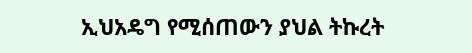ኢህአዴግ የሚሰጠውን ያህል ትኩረት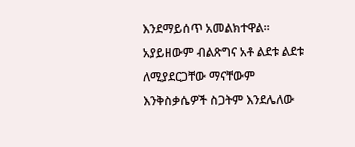እንደማይሰጥ አመልክተዋል። አያይዘውም ብልጽግና አቶ ልደቱ ልደቱ ለሚያደርጋቸው ማናቸውም እንቅስቃሴዎች ስጋትም እንደሌለው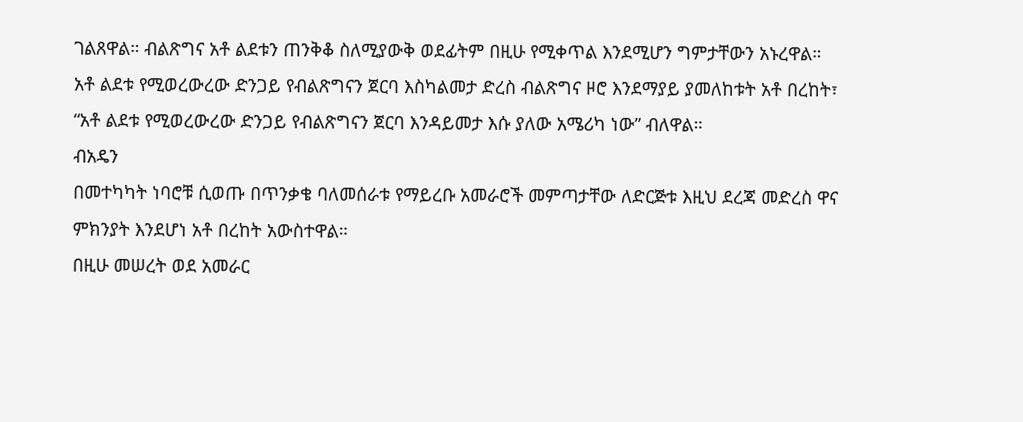ገልጸዋል። ብልጽግና አቶ ልደቱን ጠንቅቆ ስለሚያውቅ ወደፊትም በዚሁ የሚቀጥል እንደሚሆን ግምታቸውን አኑረዋል።
አቶ ልደቱ የሚወረውረው ድንጋይ የብልጽግናን ጀርባ እስካልመታ ድረስ ብልጽግና ዞሮ እንደማያይ ያመለከቱት አቶ በረከት፣ “አቶ ልደቱ የሚወረውረው ድንጋይ የብልጽግናን ጀርባ እንዳይመታ እሱ ያለው አሜሪካ ነው” ብለዋል።
ብአዴን
በመተካካት ነባሮቹ ሲወጡ በጥንቃቄ ባለመሰራቱ የማይረቡ አመራሮች መምጣታቸው ለድርጅቱ እዚህ ደረጃ መድረስ ዋና ምክንያት እንደሆነ አቶ በረከት አውስተዋል።
በዚሁ መሠረት ወደ አመራር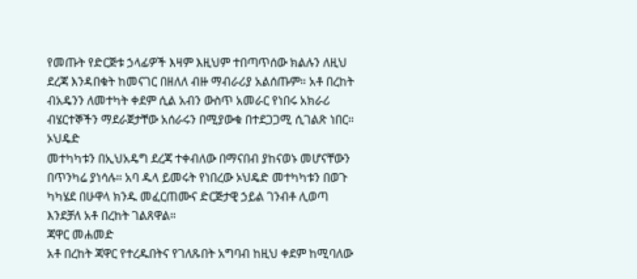የመጡት የድርጅቱ ኃላፊዎች እዛም እዚህም ተበጣጥሰው ክልሉን ለዚህ ደረጃ እንዳበቁት ከመናገር በዘለለ ብዙ ማብራሪያ አልሰጡም። አቶ በረከት ብአዴንን ለመተካት ቀደም ሲል አብን ውስጥ አመራር የነበሩ አክራሪ ብሄርተኞችን ማደራጀታቸው አሰራሩን በሚያውቁ በተደጋጋሚ ሲገልጽ ነበር።
ኦህዴድ
መተካካቱን በኢህአዴግ ደረጃ ተቀብለው በማናበብ ያከናወኑ መሆናቸውን በጥንካሬ ያነሳሉ። አባ ዱላ ይመሩት የነበረው ኦህዴድ መተካካቱን በወጉ ካካሄደ በሁዋላ ክንዱ መፈርጠሙና ድርጅታዊ ኃይል ገንብቶ ሊወጣ እንደቻለ አቶ በረከት ገልጸዋል።
ጃዋር መሐመድ
አቶ በረከት ጃዋር የተረዱበትና የገለጹበት አግባብ ከዚህ ቀደም ከሚባለው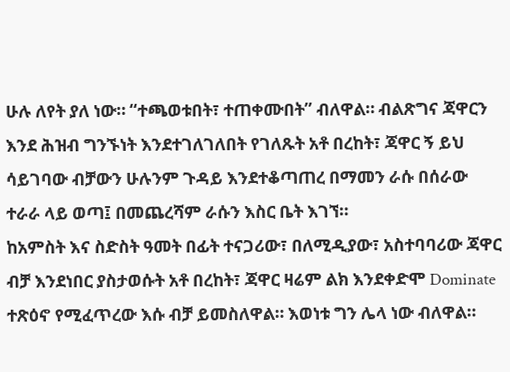ሁሉ ለየት ያለ ነው። “ተጫወቱበት፣ ተጠቀሙበት” ብለዋል። ብልጽግና ጃዋርን እንደ ሕዝብ ግንኙነት እንደተገለገለበት የገለጹት አቶ በረከት፣ ጃዋር ኝ ይህ ሳይገባው ብቻውን ሁሉንም ጉዳይ እንደተቆጣጠረ በማመን ራሱ በሰራው ተራራ ላይ ወጣ፤ በመጨረሻም ራሱን እስር ቤት እገኘ።
ከአምስት እና ስድስት ዓመት በፊት ተናጋሪው፣ በለሚዲያው፣ አስተባባሪው ጃዋር ብቻ እንደነበር ያስታወሱት አቶ በረከት፣ ጃዋር ዛሬም ልክ እንደቀድሞ Dominate ተጽዕኖ የሚፈጥረው እሱ ብቻ ይመስለዋል። እወነቱ ግን ሌላ ነው ብለዋል።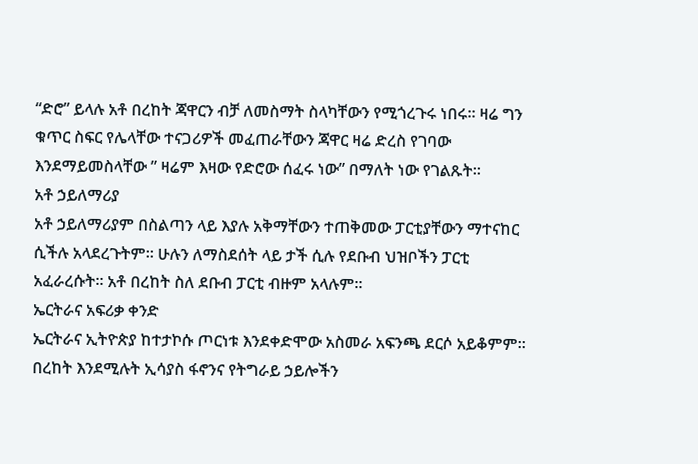“ድሮ” ይላሉ አቶ በረከት ጃዋርን ብቻ ለመስማት ስላካቸውን የሚጎረጉሩ ነበሩ። ዛሬ ግን ቁጥር ስፍር የሌላቸው ተናጋሪዎች መፈጠራቸውን ጃዋር ዛሬ ድረስ የገባው እንደማይመስላቸው ” ዛሬም እዛው የድሮው ሰፈሩ ነው” በማለት ነው የገልጹት።
አቶ ኃይለማሪያ
አቶ ኃይለማሪያም በስልጣን ላይ እያሉ አቅማቸውን ተጠቅመው ፓርቲያቸውን ማተናከር ሲችሉ አላደረጉትም። ሁሉን ለማስደሰት ላይ ታች ሲሉ የደቡብ ህዝቦችን ፓርቲ አፈራረሱት። አቶ በረከት ስለ ደቡብ ፓርቲ ብዙም አላሉም።
ኤርትራና አፍሪቃ ቀንድ
ኤርትራና ኢትዮጵያ ከተታኮሱ ጦርነቱ እንደቀድሞው አስመራ አፍንጫ ደርሶ አይቆምም። በረከት እንደሚሉት ኢሳያስ ፋኖንና የትግራይ ኃይሎችን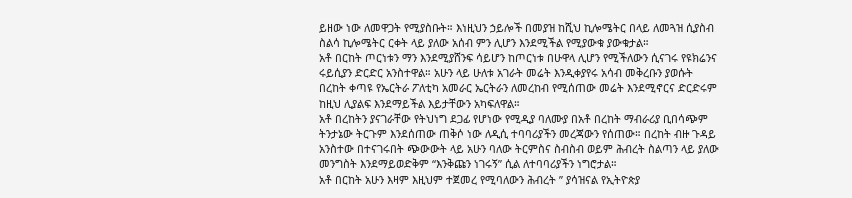ይዘው ነው ለመዋጋት የሚያስቡት። እነዚህን ኃይሎች በመያዝ ከሺህ ኪሎሜትር በላይ ለመጓዝ ሲያስብ ስልሳ ኪሎሜትር ርቀት ላይ ያለው አሰብ ምን ሊሆን እንደሚችል የሚያውቁ ያውቁታል።
አቶ በርከት ጦርነቱን ማን እንደሚያሸንፍ ሳይሆን ከጦርነቱ በሁዋላ ሊሆን የሚችለውን ሲናገሩ የዩክሬንና ሩይሲያን ድርድር አንስተዋል። አሁን ላይ ሁለቱ አገራት መሬት እንዲቀያየሩ አሳብ መቅረቡን ያወሱት በረከት ቀጣዩ የኤርትራ ፖለቲካ አመራር ኤርትራን ለመረከብ የሚሰጠው መሬት እንደሚኖርና ድርድሩም ከዚህ ሊያልፍ እንደማይችል እይታቸውን አካፍለዋል።
አቶ በረከትን ያናገራቸው የትህነግ ደጋፊ የሆነው የሚዲያ ባለሙያ በአቶ በረከት ማብራሪያ ቢበሳጭም ትንታኔው ትርጉም እንደሰጠው ጠቅሶ ነው ለዲሲ ተባባሪያችን መረጃውን የሰጠው። በረከት ብዙ ጉዳይ አንስተው በተናገሩበት ጭውውት ላይ አሁን ባለው ትርምስና ስብስብ ወይም ሕብረት ስልጣን ላይ ያለው መንግስት እንደማይወድቅም “እንቅጩን ነገሩኝ” ሲል ለተባባሪያችን ነግሮታል።
አቶ በርከት አሁን እዛም እዚህም ተጀመረ የሚባለውን ሕብረት ” ያሳዝናል የኢትዮጵያ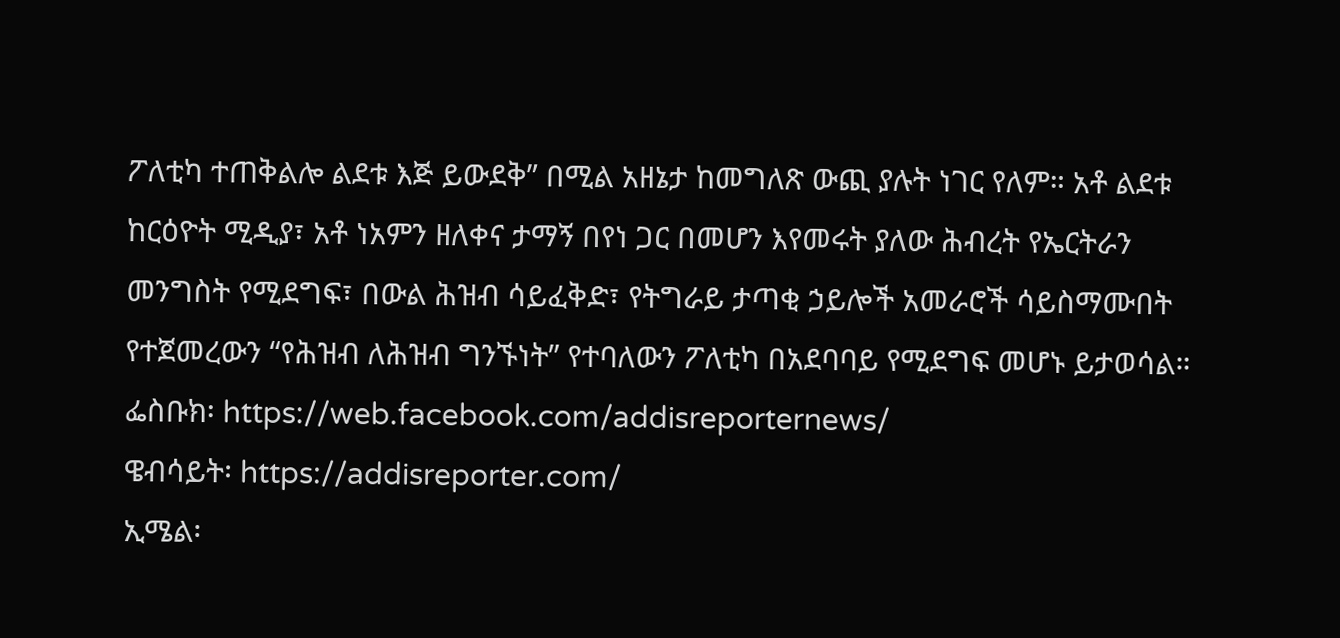ፖለቲካ ተጠቅልሎ ልደቱ እጅ ይውደቅ” በሚል አዘኔታ ከመግለጽ ውጪ ያሉት ነገር የለም። አቶ ልደቱ ከርዕዮት ሚዲያ፣ አቶ ነአምን ዘለቀና ታማኝ በየነ ጋር በመሆን እየመሩት ያለው ሕብረት የኤርትራን መንግስት የሚደግፍ፣ በውል ሕዝብ ሳይፈቅድ፣ የትግራይ ታጣቂ ኃይሎች አመራሮች ሳይስማሙበት የተጀመረውን “የሕዝብ ለሕዝብ ግንኙነት” የተባለውን ፖለቲካ በአደባባይ የሚደግፍ መሆኑ ይታወሳል።
ፌስቡክ፡ https://web.facebook.com/addisreporternews/
ዌብሳይት፡ https://addisreporter.com/
ኢሜል፡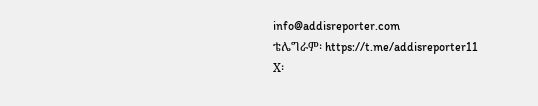info@addisreporter.com
ቴሌግራም፡ https://t.me/addisreporter11
X፡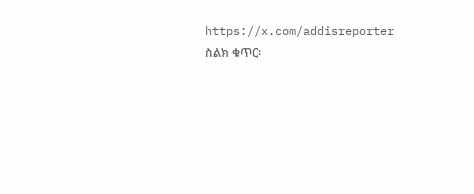https://x.com/addisreporter
ስልክ ቁጥር፡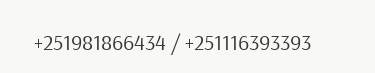+251981866434 / +251116393393